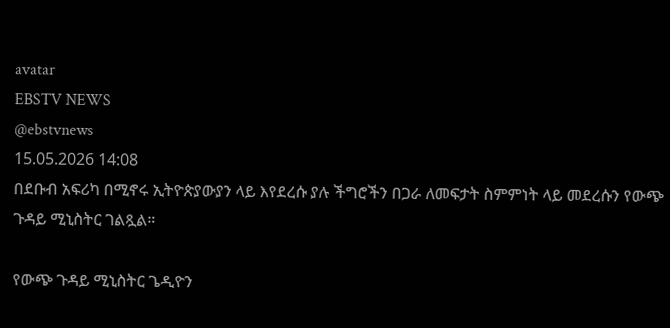avatar
EBSTV NEWS
@ebstvnews
15.05.2026 14:08
በደቡብ አፍሪካ በሚኖሩ ኢትዮጵያውያን ላይ እየደረሱ ያሉ ችግሮችን በጋራ ለመፍታት ስምምነት ላይ መደረሱን የውጭ ጉዳይ ሚኒስትር ገልጿል።

የውጭ ጉዳይ ሚኒስትር ጌዲዮን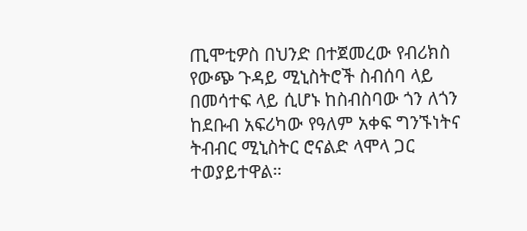ጢሞቲዎስ በህንድ በተጀመረው የብሪክስ የውጭ ጉዳይ ሚኒስትሮች ስብሰባ ላይ በመሳተፍ ላይ ሲሆኑ ከስብስባው ጎን ለጎን ከደቡብ አፍሪካው የዓለም አቀፍ ግንኙነትና ትብብር ሚኒስትር ሮናልድ ላሞላ ጋር ተወያይተዋል።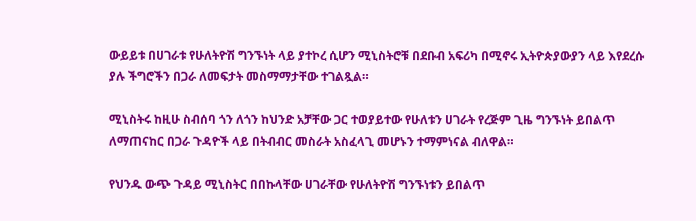ውይይቱ በሀገራቱ የሁለትዮሽ ግንኙነት ላይ ያተኮረ ሲሆን ሚኒስትሮቹ በደቡብ አፍሪካ በሚኖሩ ኢትዮጵያውያን ላይ እየደረሱ ያሉ ችግሮችን በጋራ ለመፍታት መስማማታቸው ተገልጿል።

ሚኒስትሩ ከዚሁ ስብሰባ ጎን ለጎን ከህንድ አቻቸው ጋር ተወያይተው የሁለቱን ሀገራት የረጅም ጊዜ ግንኙነት ይበልጥ ለማጠናከር በጋራ ጉዳዮች ላይ በትብብር መስራት አስፈላጊ መሆኑን ተማምነናል ብለዋል።

የህንዱ ውጭ ጉዳይ ሚኒስትር በበኩላቸው ሀገራቸው የሁለትዮሽ ግንኙነቱን ይበልጥ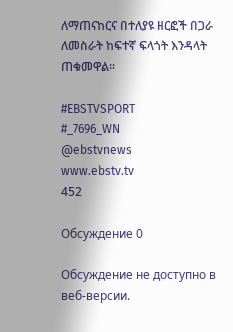ለማጠናከርና በተለያዩ ዘርፎች በጋራ ለመስራት ከፍተኛ ፍላጎት እንዳላት ጠቁመዋል፡፡

#EBSTVSPORT
#_7696_WN
@ebstvnews
www.ebstv.tv
452

Обсуждение 0

Обсуждение не доступно в веб-версии.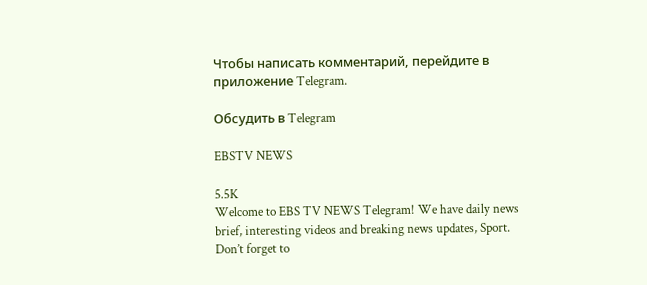Чтобы написать комментарий, перейдите в приложение Telegram.

Обсудить в Telegram

EBSTV NEWS

5.5K
Welcome to EBS TV NEWS Telegram! We have daily news brief, interesting videos and breaking news updates, Sport. Don’t forget to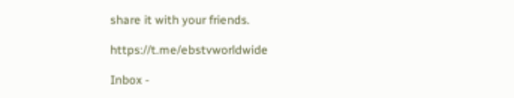share it with your friends.

https://t.me/ebstvworldwide

Inbox -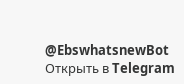@EbswhatsnewBot
Открыть в Telegram